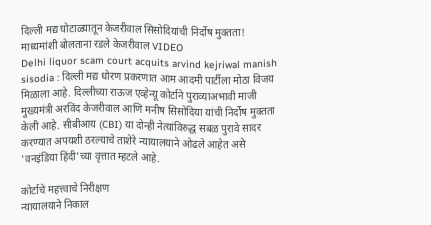दिल्ली मद्य घोटाळ्यातून केजरीवाल सिसोदियांची निर्दोष मुक्तता! माध्यमांशी बोलताना रडले केजरीवाल VIDEO
Delhi liquor scam court acquits arvind kejriwal manish sisodia : दिल्ली मद्य धोरण प्रकरणात आम आदमी पार्टीला मोठा विजय मिळाला आहे. दिल्लीच्या राऊज एव्हेन्यू कोर्टाने पुराव्याअभावी माजी मुख्यमंत्री अरविंद केजरीवाल आणि मनीष सिसोदिया यांची निर्दोष मुक्तता केली आहे. सीबीआय (CBI) या दोन्ही नेत्यांविरुद्ध सबळ पुरावे सादर करण्यात अपयशी ठरल्याचे ताशेरे न्यायालयाने ओढले आहेत असे 'वनइंडिया हिंदी'च्या वृत्तात म्हटले आहे.

कोर्टाचे महत्त्वाचे निरीक्षण
न्यायालयाने निकाल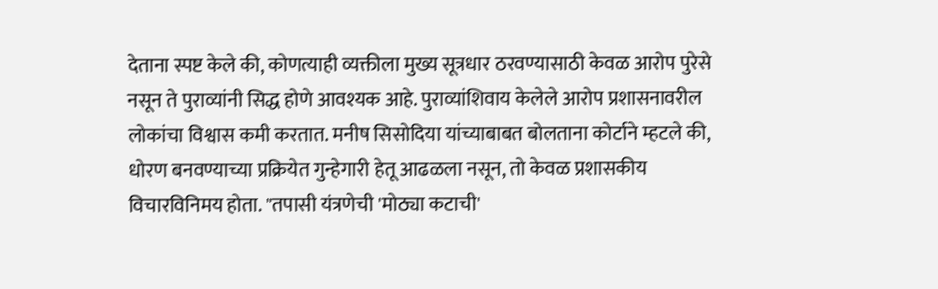देताना स्पष्ट केले की, कोणत्याही व्यक्तीला मुख्य सूत्रधार ठरवण्यासाठी केवळ आरोप पुरेसे नसून ते पुराव्यांनी सिद्ध होणे आवश्यक आहे. पुराव्यांशिवाय केलेले आरोप प्रशासनावरील लोकांचा विश्वास कमी करतात. मनीष सिसोदिया यांच्याबाबत बोलताना कोर्टाने म्हटले की, धोरण बनवण्याच्या प्रक्रियेत गुन्हेगारी हेतू आढळला नसून, तो केवळ प्रशासकीय विचारविनिमय होता. "तपासी यंत्रणेची 'मोठ्या कटाची'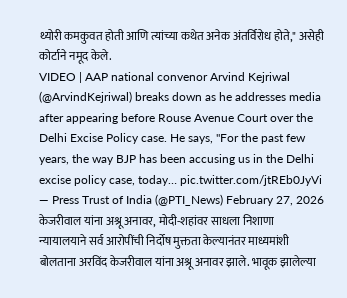थ्योरी कमकुवत होती आणि त्यांच्या कथेत अनेक अंतर्विरोध होते," असेही कोर्टाने नमूद केले.
VIDEO | AAP national convenor Arvind Kejriwal (@ArvindKejriwal) breaks down as he addresses media after appearing before Rouse Avenue Court over the Delhi Excise Policy case. He says, "For the past few years, the way BJP has been accusing us in the Delhi excise policy case, today… pic.twitter.com/jtREb0JyVi
— Press Trust of India (@PTI_News) February 27, 2026
केजरीवाल यांना अश्रू अनावर, मोदी-शहांवर साधला निशाणा
न्यायालयाने सर्व आरोपींची निर्दोष मुक्तता केल्यानंतर माध्यमांशी बोलताना अरविंद केजरीवाल यांना अश्रू अनावर झाले. भावूक झालेल्या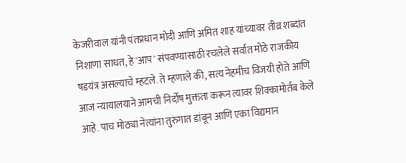केजरीवाल यांनी पंतप्रधान मोदी आणि अमित शाह यांच्यावर तीव्र शब्दांत निशाणा साधत, हे 'आप' संपवण्यासाठी रचलेले सर्वात मोठे राजकीय षडयंत्र असल्याचे म्हटले. ते म्हणाले की, सत्य नेहमीच विजयी होते आणि आज न्यायालयाने आमची निर्दोष मुक्तता करून त्यावर शिक्कामोर्तब केले आहे. पाच मोठ्या नेत्यांना तुरुंगात डांबून आणि एका विद्यमान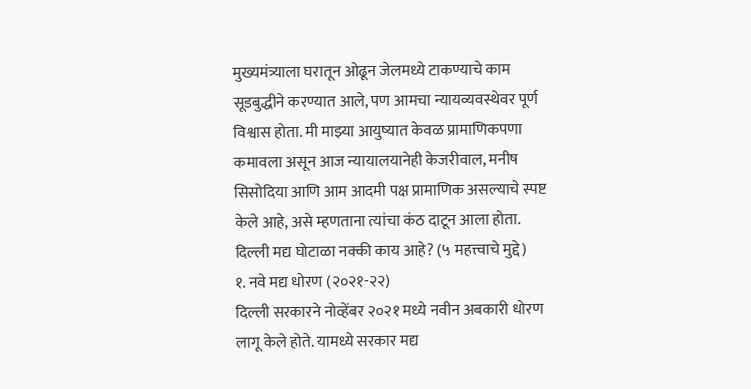मुख्यमंत्र्याला घरातून ओढून जेलमध्ये टाकण्याचे काम सूडबुद्धीने करण्यात आले, पण आमचा न्यायव्यवस्थेवर पूर्ण विश्वास होता. मी माझ्या आयुष्यात केवळ प्रामाणिकपणा कमावला असून आज न्यायालयानेही केजरीवाल, मनीष सिसोदिया आणि आम आदमी पक्ष प्रामाणिक असल्याचे स्पष्ट केले आहे, असे म्हणताना त्यांचा कंठ दाटून आला होता.
दिल्ली मद्य घोटाळा नक्की काय आहे? (५ महत्त्वाचे मुद्दे)
१. नवे मद्य धोरण (२०२१-२२)
दिल्ली सरकारने नोव्हेंबर २०२१ मध्ये नवीन अबकारी धोरण लागू केले होते. यामध्ये सरकार मद्य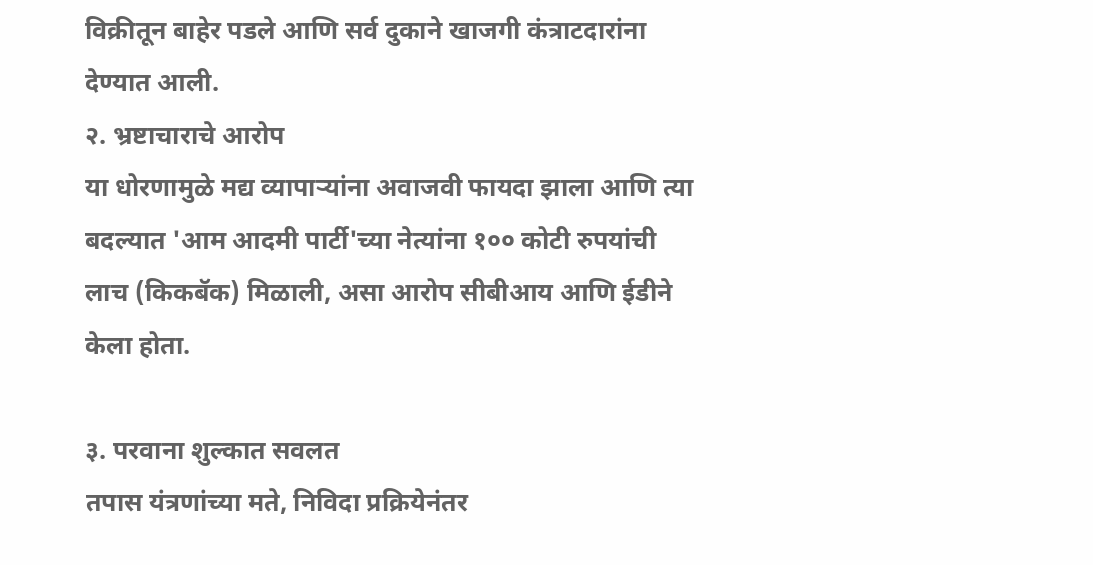विक्रीतून बाहेर पडले आणि सर्व दुकाने खाजगी कंत्राटदारांना देण्यात आली.
२. भ्रष्टाचाराचे आरोप
या धोरणामुळे मद्य व्यापाऱ्यांना अवाजवी फायदा झाला आणि त्या बदल्यात 'आम आदमी पार्टी'च्या नेत्यांना १०० कोटी रुपयांची लाच (किकबॅक) मिळाली, असा आरोप सीबीआय आणि ईडीने केला होता.

३. परवाना शुल्कात सवलत
तपास यंत्रणांच्या मते, निविदा प्रक्रियेनंतर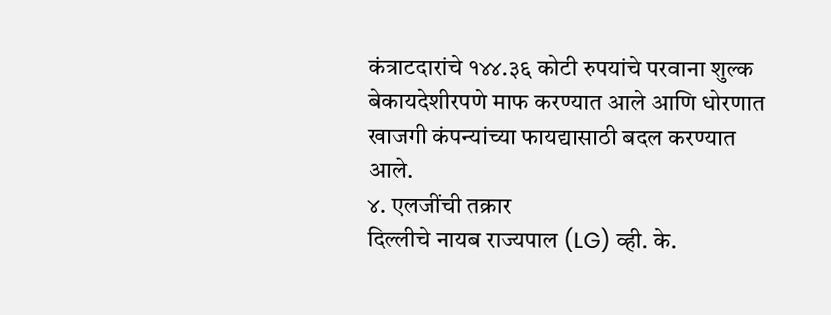कंत्राटदारांचे १४४.३६ कोटी रुपयांचे परवाना शुल्क बेकायदेशीरपणे माफ करण्यात आले आणि धोरणात खाजगी कंपन्यांच्या फायद्यासाठी बदल करण्यात आले.
४. एलजींची तक्रार
दिल्लीचे नायब राज्यपाल (LG) व्ही. के.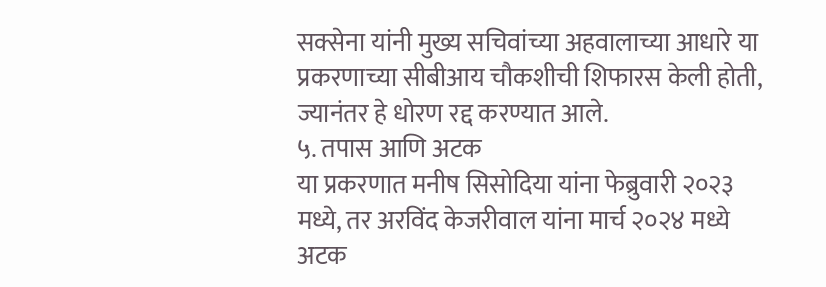सक्सेना यांनी मुख्य सचिवांच्या अहवालाच्या आधारे या प्रकरणाच्या सीबीआय चौकशीची शिफारस केली होती, ज्यानंतर हे धोरण रद्द करण्यात आले.
५. तपास आणि अटक
या प्रकरणात मनीष सिसोदिया यांना फेब्रुवारी २०२३ मध्ये, तर अरविंद केजरीवाल यांना मार्च २०२४ मध्ये अटक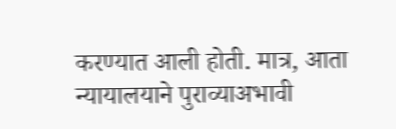करण्यात आली होती. मात्र, आता न्यायालयाने पुराव्याअभावी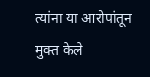त्यांना या आरोपांतून मुक्त केले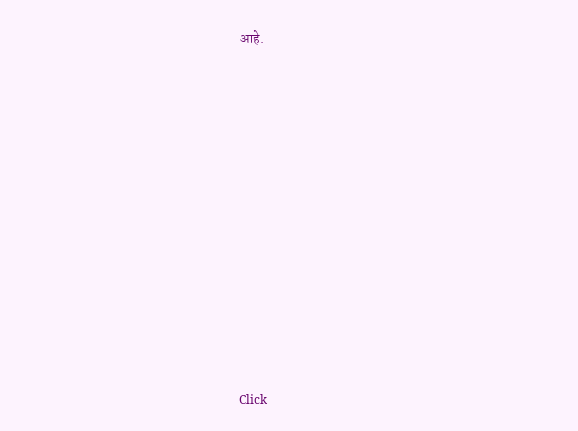आहे.












Click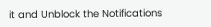it and Unblock the Notifications